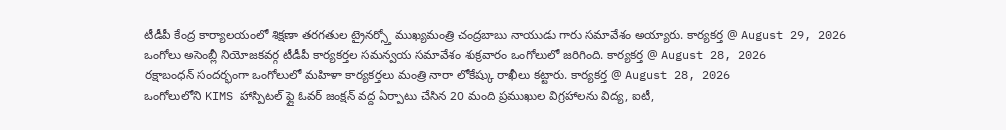టీడీపీ కేంద్ర కార్యాలయంలో శిక్షణా తరగతుల ట్రైనర్స్తో ముఖ్యమంత్రి చంద్రబాబు నాయుడు గారు సమావేశం అయ్యారు. కార్యకర్త @ August 29, 2026
ఒంగోలు అసెంబ్లీ నియోజకవర్గ టీడీపీ కార్యకర్తల సమన్వయ సమావేశం శుక్రవారం ఒంగోలులో జరిగింది. కార్యకర్త @ August 28, 2026
రక్షాబంధన్ సందర్భంగా ఒంగోలులో మహిళా కార్యకర్తలు మంత్రి నారా లోకేష్కు రాఖీలు కట్టారు. కార్యకర్త @ August 28, 2026
ఒంగోలులోని KIMS హాస్పిటల్ ఫ్లై ఓవర్ జంక్షన్ వద్ద ఏర్పాటు చేసిన 20 మంది ప్రముఖుల విగ్రహాలను విద్య, ఐటీ,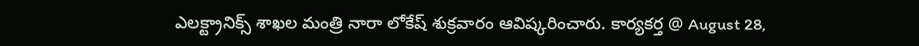ఎలక్ట్రానిక్స్ శాఖల మంత్రి నారా లోకేష్ శుక్రవారం ఆవిష్కరించారు. కార్యకర్త @ August 28,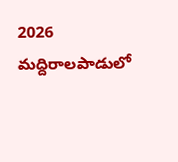2026
మద్దిరాలపాడులో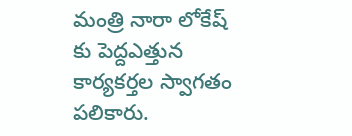మంత్రి నారా లోకేష్ కు పెద్దఎత్తున కార్యకర్తల స్వాగతం పలికారు.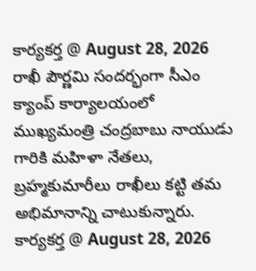కార్యకర్త @ August 28, 2026
రాఖీ పౌర్ణమి సందర్భంగా సీఎం క్యాంప్ కార్యాలయంలో ముఖ్యమంత్రి చంద్రబాబు నాయుడు గారికి మహిళా నేతలు, బ్రహ్మకుమారీలు రాఖీలు కట్టి తమ అభిమానాన్ని చాటుకున్నారు. కార్యకర్త @ August 28, 2026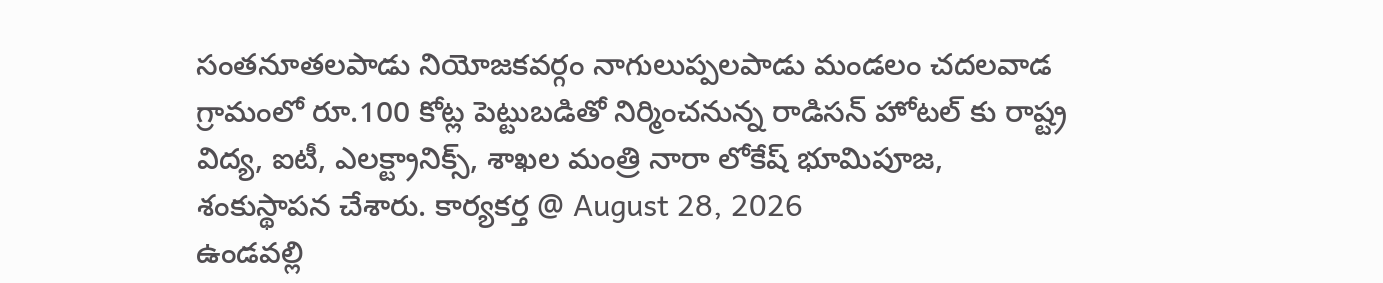సంతనూతలపాడు నియోజకవర్గం నాగులుప్పలపాడు మండలం చదలవాడ గ్రామంలో రూ.100 కోట్ల పెట్టుబడితో నిర్మించనున్న రాడిసన్ హోటల్ కు రాష్ట్ర విద్య, ఐటీ, ఎలక్ట్రానిక్స్, శాఖల మంత్రి నారా లోకేష్ భూమిపూజ, శంకుస్థాపన చేశారు. కార్యకర్త @ August 28, 2026
ఉండవల్లి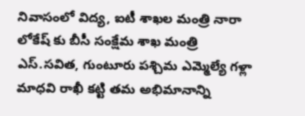నివాసంలో విద్య, ఐటీ శాఖల మంత్రి నారా లోకేష్ కు బీసీ సంక్షేమ శాఖ మంత్రి ఎస్.సవిత, గుంటూరు పశ్చిమ ఎమ్మెల్యే గళ్లా మాధవి రాఖీ కట్టి తమ అభిమానాన్ని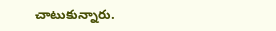చాటుకున్నారు.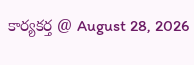కార్యకర్త @ August 28, 2026